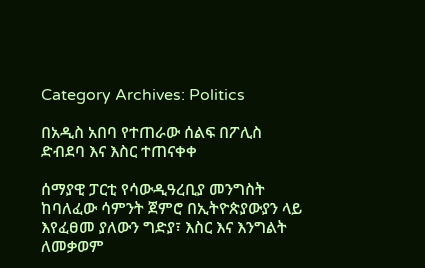Category Archives: Politics

በአዲስ አበባ የተጠራው ሰልፍ በፖሊስ ድብደባ እና እስር ተጠናቀቀ

ሰማያዊ ፓርቲ የሳውዲዓረቢያ መንግስት ከባለፈው ሳምንት ጀምሮ በኢትዮጵያውያን ላይ እየፈፀመ ያለውን ግድያ፣ እስር እና እንግልት ለመቃወም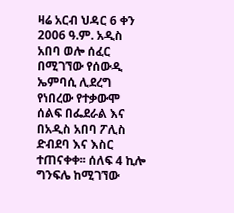ዛሬ አርብ ህዳር 6 ቀን 2006 ዓ.ም. አዲስ አበባ ወሎ ሰፈር በሚገኘው የሰውዲ ኤምባሲ ሊደረግ የነበረው የተቃውሞ ሰልፍ በፌደራል እና በአዲስ አበባ ፖሊስ ድብደባ እና እስር ተጠናቀቀ፡፡ ሰለፍ 4 ኪሎ ግንፍሌ ከሚገኘው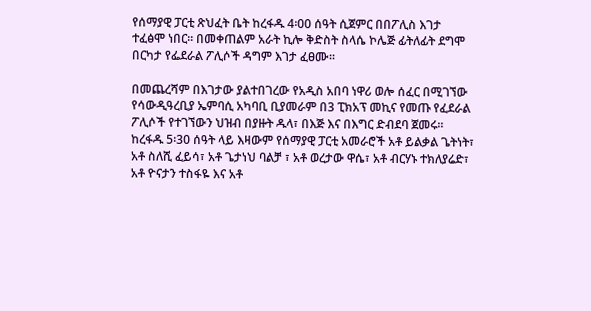የሰማያዊ ፓርቲ ጽህፈት ቤት ከረፋዱ 4፡00 ሰዓት ሲጀምር በበፖሊስ እገታ ተፈፅሞ ነበር፡፡ በመቀጠልም አራት ኪሎ ቅድስት ስላሴ ኮሌጅ ፊትለፊት ደግሞ በርካታ የፌደራል ፖሊሶች ዳግም እገታ ፈፀሙ፡፡

በመጨረሻም በእገታው ያልተበገረው የአዲስ አበባ ነዋሪ ወሎ ሰፈር በሚገኘው የሳውዲዓረቢያ ኤምባሲ አካባቢ ቢያመራም በ3 ፒክአፕ መኪና የመጡ የፈደራል ፖሊሶች የተገኘውን ህዝብ በያዙት ዱላ፣ በእጅ እና በእግር ድብደባ ጀመሩ፡፡ ከረፋዱ 5፡30 ሰዓት ላይ እዛውም የሰማያዊ ፓርቲ አመራሮች አቶ ይልቃል ጌትነት፣ አቶ ስለሺ ፈይሳ፣ አቶ ጌታነህ ባልቻ ፣ አቶ ወረታው ዋሴ፣ አቶ ብርሃኑ ተክለያሬድ፣ አቶ ዮናታን ተስፋዬ እና አቶ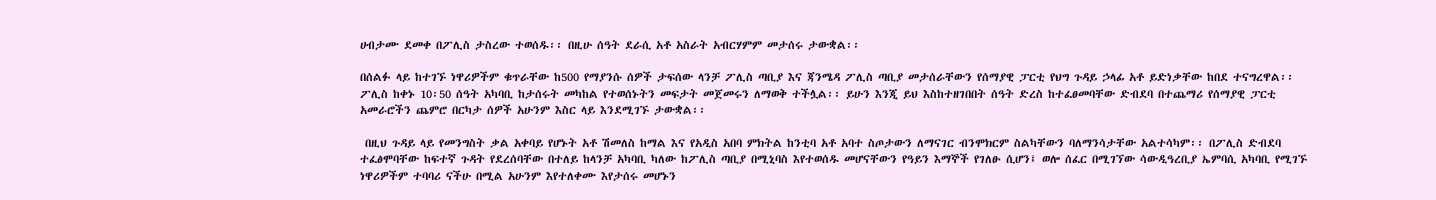ሀብታሙ ደመቀ በፖሊስ ታስረው ተወሰዱ፡፡ በዚሁ ሰዓት ደራሲ አቶ አስራት አብርሃምም መታሰሩ ታውቋል፡፡

በሰልፉ ላይ ከተገኙ ነዋሪዎችም ቁጥራቸው ከ500 የማያንሱ ሰዎች ታፍሰው ላንቻ ፖሊስ ጣቢያ እና ጃንሜዳ ፖሊስ ጣቢያ መታሰራቸውን የሰማያዊ ፓርቲ የህግ ጉዳይ ኃላፊ አቶ ይድነቃቸው ከበደ ተናግረዋል፡፡ ፖሊስ ከቀኑ 10፡50 ሰዓት አካባቢ ከታሰሩት መካከል የተወሰኑትን መፍታት መጀመሩን ለማወቅ ተችሏል፡፡ ይሁን እንጂ ይህ እስከተዘገበበት ሰዓት ድረስ ከተፈፀመባቸው ድብደባ በተጨማሪ የሰማያዊ ፓርቲ አመራሮችን ጨምሮ በርካታ ሰዎች አሁንም እስር ላይ እንደሚገኙ ታውቋል፡፡

 በዚህ ጉዳይ ላይ የመንግስት ቃል አቀባይ የሆኑት አቶ ሽመለስ ከማል እና የአዲስ አበባ ምክትል ከንቲባ አቶ አባተ ስጦታውን ለማናገር ብንሞክርም ስልካቸውን ባለማንሳታቸው አልተሳካም፡፡ በፖሊስ ድብደባ ተፈፅሞባቸው ከፍተኛ ጉዳት የደረሰባቸው በተለይ ከላንቻ አካባቢ ካለው ከፖሊስ ጣቢያ በሚኒባስ እየተወሰዱ መሆናቸውን የዓይን እማኞች የገለፁ ሲሆን፤ ወሎ ሰፈር በሚገኘው ሳውዲዓረቢያ ኤምባሲ አካባቢ የሚገኙ ነዋሪዎችም ተባባሪ ናችሁ በሚል አሁንም እየተለቀሙ እየታሰሩ መሆኑን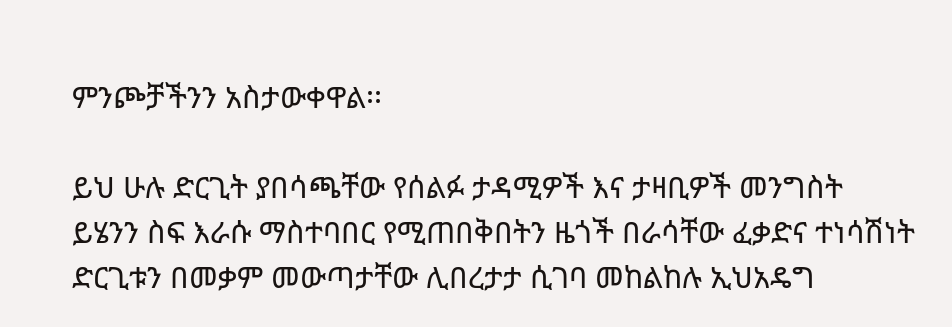ምንጮቻችንን አስታውቀዋል፡፡

ይህ ሁሉ ድርጊት ያበሳጫቸው የሰልፉ ታዳሚዎች እና ታዛቢዎች መንግስት ይሄንን ስፍ እራሱ ማስተባበር የሚጠበቅበትን ዜጎች በራሳቸው ፈቃድና ተነሳሽነት ድርጊቱን በመቃም መውጣታቸው ሊበረታታ ሲገባ መከልከሉ ኢህአዴግ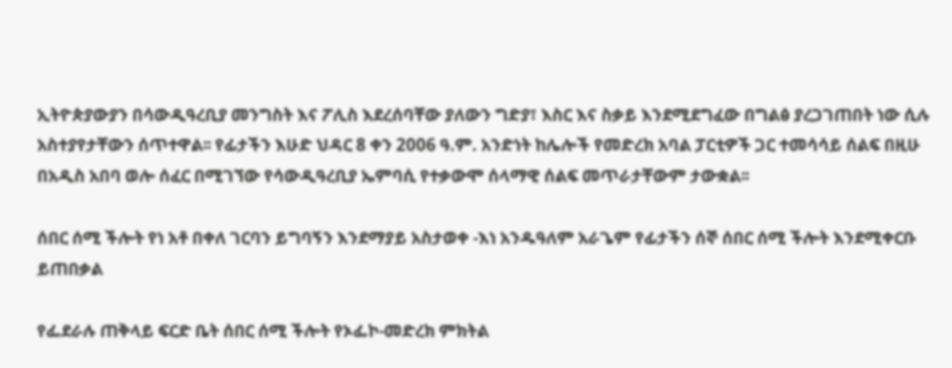ኢትዮጵያውያን በሳውዲዓረቢያ መንግስት እና ፖሊስ እደረሰባቸው ያለውን ግድያ፣ እስር እና ስቃይ እንደሚደግፈው በግልፅ ያረጋገጠበት ነው ሲሉ አስተያየታቸውን ሰጥተዋል፡፡ የፊታችን እሁድ ህዳር 8 ቀን 2006 ዓ.ም. አንድነት ከሌሎች የመድረክ አባል ፓርቲዎች ጋር ተመሳሳይ ሰልፍ በዚሁ በአዲስ አበባ ወሎ ሰፈር በሚገኘው የሳውዲዓረቢያ ኤምባሲ የተቃውሞ ሰላማዊ ሰልፍ መጥራታቸውም ታውቋል፡፡

ሰበር ሰሚ ችሎት የነ አቶ በቀለ ገርባን ይግባኝን እንደማያይ አስታወቀ -እነ አንዱዓለም አራጌም የፊታችን ሰኞ ሰበር ሰሚ ችሎት እንደሚቀርቡ ይጠበቃል

የፌደራሉ ጠቅላይ ፍርድ ቤት ሰበር ሰሚ ችሎት የኦፌኮ-መድረክ ምክትል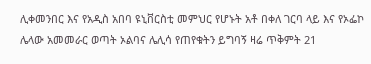ሊቀመንበር እና የአዲስ አበባ ዩኒቨርስቲ መምህር የሆኑት አቶ በቀለ ገርባ ላይ እና የኦፌኮ ሌላው አመመራር ወጣት ኦልባና ሌሊሳ የጠየቁትን ይግባኝ ዛሬ ጥቅምት 21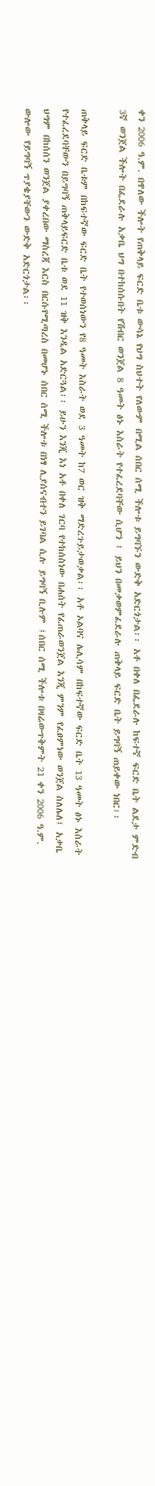ቀን 2006 ዓ.ም. በዋለው ችሎት የጠቅላይ ፍርድ ቤቱ ውሳኔ የህግ ስህተት የለውም በሚል ሰበር ሰሚ ችሎቱ ይግባኙን ውድቅ አድርጎታል፡፡ አቶ በቀለ በፌደራሉ ከፍተኛ ፍርድ ቤት ልደታ ምድብ 3ኛ ወንጀል ችሎት በፌደራሉ አቃቤ ህግ በተከሰሱበት የሽብር ወንጀል 8 ዓመት ፅኑ እስራት የተፈረደባቸው ሲሆን ፤ ይህን በመቃወምፈደራሉ ጠቅላይ ፍርድ ቤት ይግባኝ ጠይቀው ነበር፡፡

ጠቅላይ ፍርድ ቤቱም በከፍተኛው ፍርድ ቤት የተወሰነውን የ8 ዓመት እስራት ወደ 3 ዓመት ከ7 ወር ዝቅ ማድረጉይታወቃል፡፡ አቶ ኦልባና ሌሊሳም በከፍተኛው ፍርድ ቤት 13 ዓመት ፅኑ እስራት የተፈረደባቸውን በይግባኝ ጠቅላይፍርድ ቤቱ ወደ 11 ዝቅ እንዲል አድርጓል፡፡ ይሁን እንጂ እነ አቶ በቀለ ገርባ የተከሰስነው በሐሰት የፈጠራወንጀል እንጂ ምንም የፈፀምነው ወንጀል ስለሌለ፤ አቃቤ ህግም በከሰሰን ወንጀል ያቀረበው ማስረጃ እርስ በርሱየሚጣረስ በመሆኑ ሰበር ሰሚ ችሎቱ በነፃ ሊያሰናብተን ይገባል ሲሉ ይግባኝ ቢሉም ፤ሰበር ሰሚ ችሎቱ በዛሬውጥቅምት 21 ቀን 2006 ዓ.ም. ውሎው የይግባኝ ጥያቄያቸውን ውድቅ አድርጎታል፡፡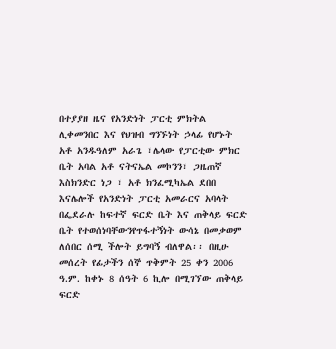በተያያዘ ዜና የአንድነት ፓርቲ ምክትል ሊቀመንበር እና የህዝብ ግንኙነት ኃላፊ የሆኑት አቶ አንዱዓለም አራጌ ፣ሌላው የፓርቲው ምክር ቤት አባል አቶ ናትናኤል መኮንን፣ ጋዜጠኛ እስክንድር ነጋ ፣ አቶ ክንፈሚካኤል ደበበ እናሌሎች የአንድነት ፓርቲ አመራርና አባላት በፌደራሉ ከፍተኛ ፍርድ ቤት እና ጠቅላይ ፍርድ ቤት የተወሰነባቸውንየጥፋተኝነት ውሳኔ በመቃወም ለሰበር ሰሚ ችሎት ይግባኝ ብለዋል፡፡ በዚሁ መሰረት የፊታችን ሰኞ ጥቅምት 25 ቀን 2006 ዓ.ም. ከቀኑ 8 ሰዓት 6 ኪሎ በሚገኘው ጠቅላይ ፍርድ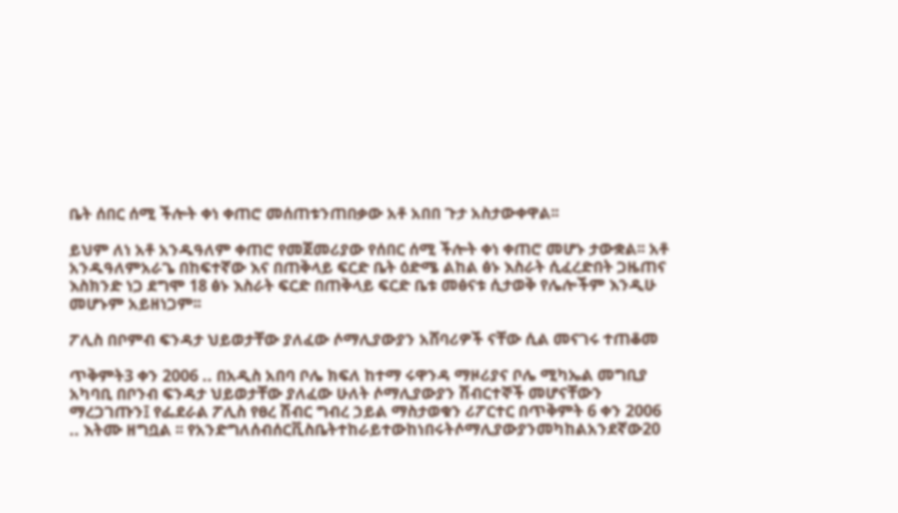ቤት ሰበር ሰሚ ችሎት ቀነ ቀጠሮ መሰጠቱንጠበቃው አቶ አበበ ጉታ አስታውቀዋል፡፡

ይህም ለነ አቶ አንዱዓለም ቀጠሮ የመጀመሪያው የሰበር ሰሚ ችሎት ቀነ ቀጠሮ መሆኑ ታውቋል፡፡ አቶ አንዱዓለምአራጌ በከፍተኛው እና በጠቅላይ ፍርድ ቤት ዕድሜ ልከል ፅኑ እስራት ሲፈረድበት ጋዜጠና እስክንድ ነጋ ደግሞ 18 ፅኑ እስራት ፍርድ በጠቅላይ ፍርድ ቤቱ መፅናቱ ሲታወቅ የሌሎችም እንዲሁ መሆኑም አይዘነጋም፡፡

ፖሊስ በቦምብ ፍንዳታ ህይወታቸው ያለፈው ሶማሊያውያን አሸባሪዎች ናቸው ሲል መናገሩ ተጠቆመ

ጥቅምት3 ቀን 2006 .. በአዲስ አበባ ቦሌ ክፍለ ከተማ ሩዋንዳ ማዞሪያና ቦሌ ሚካኤል መግቢያ አካባቢ በቦንብ ፍንዳታ ህይወታቸው ያለፈው ሁለት ሶማሊያውያን ሽብርተኞች መሆናቸውን ማረጋገጡን፤ የፌደራል ፖሊስ የፀረ ሽብር ግብረ ኃይል ማስታወቁን ሪፖርተር በጥቅምት 6 ቀን 2006 .. እትሙ ዘግቧል ፡፡ የአንድግለሰብሰርቪስቤትተከራይተውከነበሩትሶማሊያውያንመካከልአንደኛው20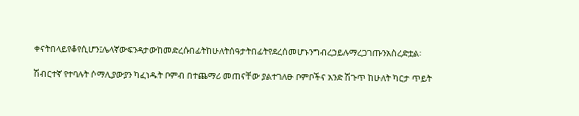ቀናትበላይየቆየሲሆን፤ሌላኛውፍንዳታውከመድረሱበፊትከሁለትሰዓታትበፊትየደረሰመሆኑንግብረኃይሉማረጋገጡንአስረድቷል፡

ሽብርተኛ የተባሉት ሶማሊያውያን ካፈነዱት ቦምብ በተጨማሪ መጠናቸው ያልተገለፁ ቦምቦችና አንድ ሽጉጥ ከሁለት ካርታ ጥይት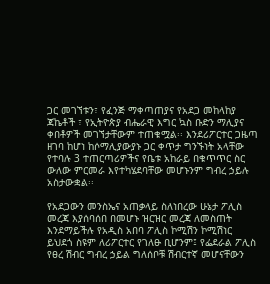ጋር መገኘቱን፣ የፈንጅ ማቀጣጠያና የአደጋ መከላከያ ጃኬቶች ፣ የኢትዮጵያ ብሔራዊ እግር ኳስ ቡድን ማሊያና ቀበቶዎች መገኘታቸውም ተጠቁሟል፡፡ እንደሪፖርተር ጋዜጣ ዘገባ ከሆነ ከሶማሊያውያኑ ጋር ቀጥታ ግንኙነት አላቸው የተባሉ 3 ተጠርጣሪዎችና የቤቱ አከራይ በቁጥጥር ስር ውለው ምርመራ እየተካሄደባቸው መሆኑንም ግብረ ኃይሉ አስታውቋል፡፡

የአደጋውን መንስኤና አጠቃላይ ስለነበረው ሁኔታ ፖሊስ መረጃ እያሰባሰበ በመሆኑ ዝርዝር መረጃ ለመስጠት እንደማይችሉ የአዲስ አበባ ፖሊስ ኮሚሽን ኮሚሽነር ይህደጎ ስዩም ለሪፖርተር የገለፁ ቢሆንም፤ የፌደራል ፖሊስ የፀረ ሽብር ግብረ ኃይል ግለሰቦቹ ሽብርተኛ መሆናቸውን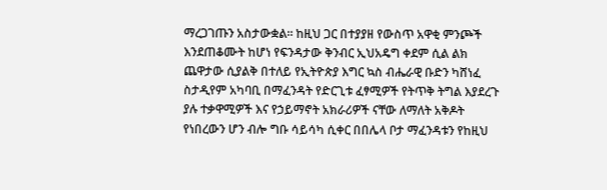ማረጋገጡን አስታውቋል፡፡ ከዚህ ጋር በተያያዘ የውስጥ አዋቂ ምንጮች እንደጠቆሙት ከሆነ የፍንዳታው ቅንብር ኢህአዴግ ቀደም ሲል ልክ ጨዋታው ሲያልቅ በተለይ የኢትዮጵያ እግር ኳስ ብሔራዊ ቡድን ካሸነፈ ስታዲየም አካባቢ በማፈንዳት የድርጊቱ ፈፃሚዎች የትጥቅ ትግል እያደረጉ ያሉ ተቃዋሚዎች እና የኃይማኖት አክራሪዎች ናቸው ለማለት አቅዶት የነበረውን ሆን ብሎ ግቡ ሳይሳካ ሲቀር በበሌላ ቦታ ማፈንዳቱን የከዚህ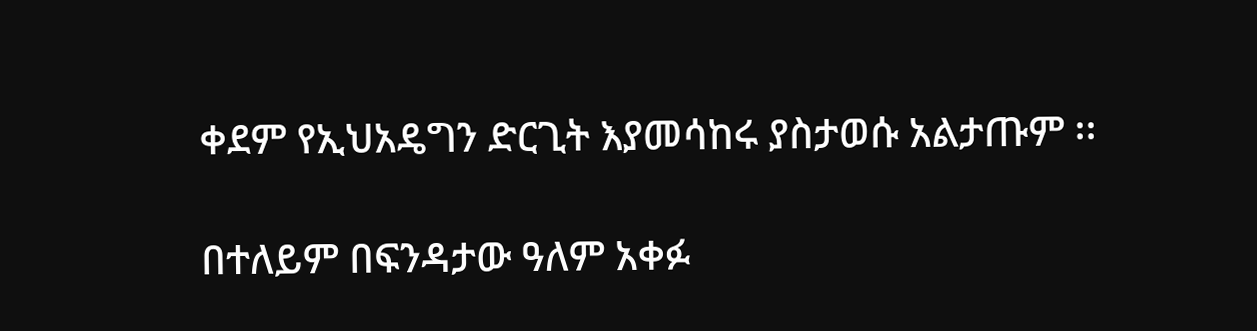ቀደም የኢህአዴግን ድርጊት እያመሳከሩ ያስታወሱ አልታጡም ፡፡

በተለይም በፍንዳታው ዓለም አቀፉ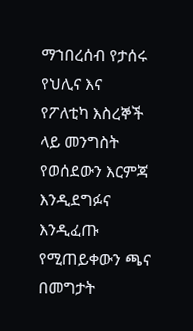ማኀበረሰብ የታሰሩ የህሊና እና የፖለቲካ እስረኞች ላይ መንግስት የወሰደውን እርምጃ እንዲደግፉና እንዲፈጡ የሚጠይቀውን ጫና በመግታት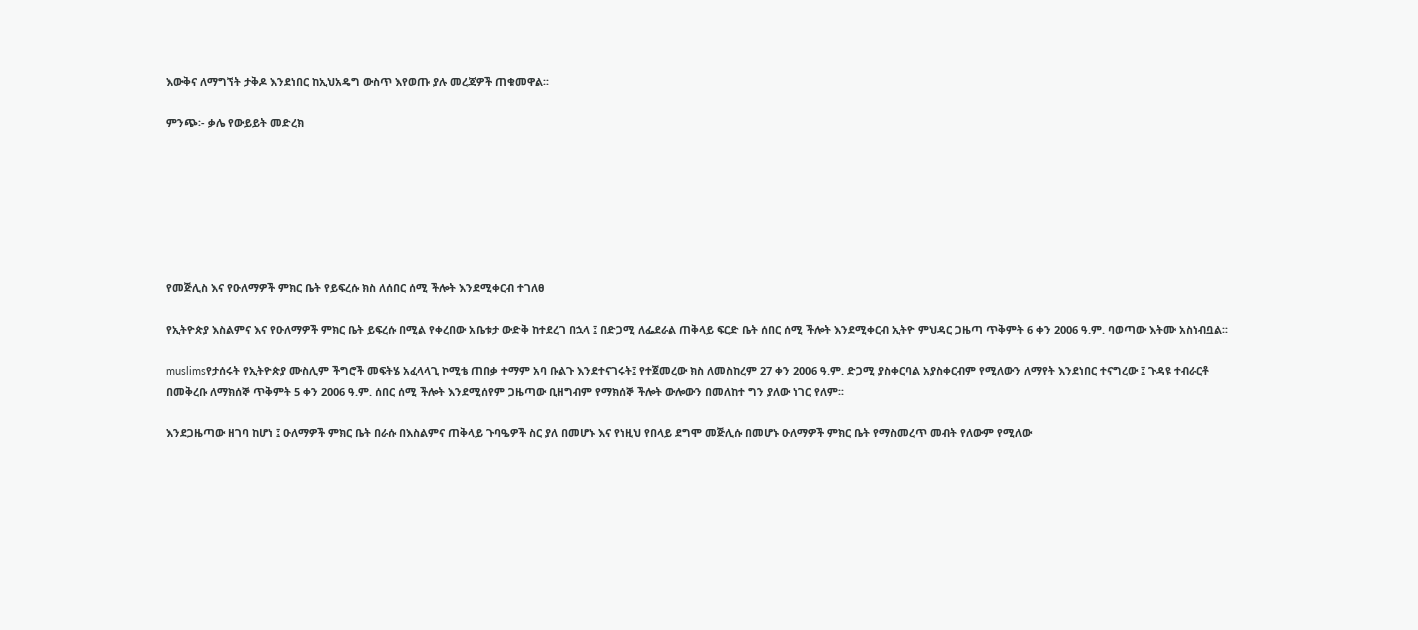እውቅና ለማግኘት ታቅዶ እንደነበር ከኢህአዴግ ውስጥ እየወጡ ያሉ መረጃዎች ጠቁመዋል፡፡

ምንጭ፡- ቃሌ የውይይት መድረክ







የመጅሊስ እና የዑለማዎች ምክር ቤት የይፍረሱ ክስ ለሰበር ሰሚ ችሎት እንደሚቀርብ ተገለፀ

የኢትዮጵያ እስልምና እና የዑለማዎች ምክር ቤት ይፍረሱ በሚል የቀረበው አቤቱታ ውድቅ ከተደረገ በኋላ ፤ በድጋሚ ለፌደራል ጠቅላይ ፍርድ ቤት ሰበር ሰሚ ችሎት እንደሚቀርብ ኢትዮ ምህዳር ጋዜጣ ጥቅምት 6 ቀን 2006 ዓ.ም. ባወጣው እትሙ አስነብቧል፡፡

muslimsየታሰሩት የኢትዮጵያ ሙስሊም ችግሮች መፍትሄ አፈላላጊ ኮሚቴ ጠበቃ ተማም አባ ቡልጉ እንደተናገሩት፤ የተጀመረው ክስ ለመስከረም 27 ቀን 2006 ዓ.ም. ድጋሚ ያስቀርባል አያስቀርብም የሚለውን ለማየት እንደነበር ተናግረው ፤ ጉዳዩ ተብራርቶ በመቅረቡ ለማክሰኞ ጥቅምት 5 ቀን 2006 ዓ.ም. ሰበር ሰሚ ችሎት እንደሚሰየም ጋዜጣው ቢዘግብም የማክሰኞ ችሎት ውሎውን በመለከተ ግን ያለው ነገር የለም፡፡

እንደጋዜጣው ዘገባ ከሆነ ፤ ዑለማዎች ምክር ቤት በራሱ በእስልምና ጠቅላይ ጉባዔዎች ስር ያለ በመሆኑ እና የነዚህ የበላይ ደግሞ መጅሊሱ በመሆኑ ዑለማዎች ምክር ቤት የማስመረጥ መብት የለውም የሚለው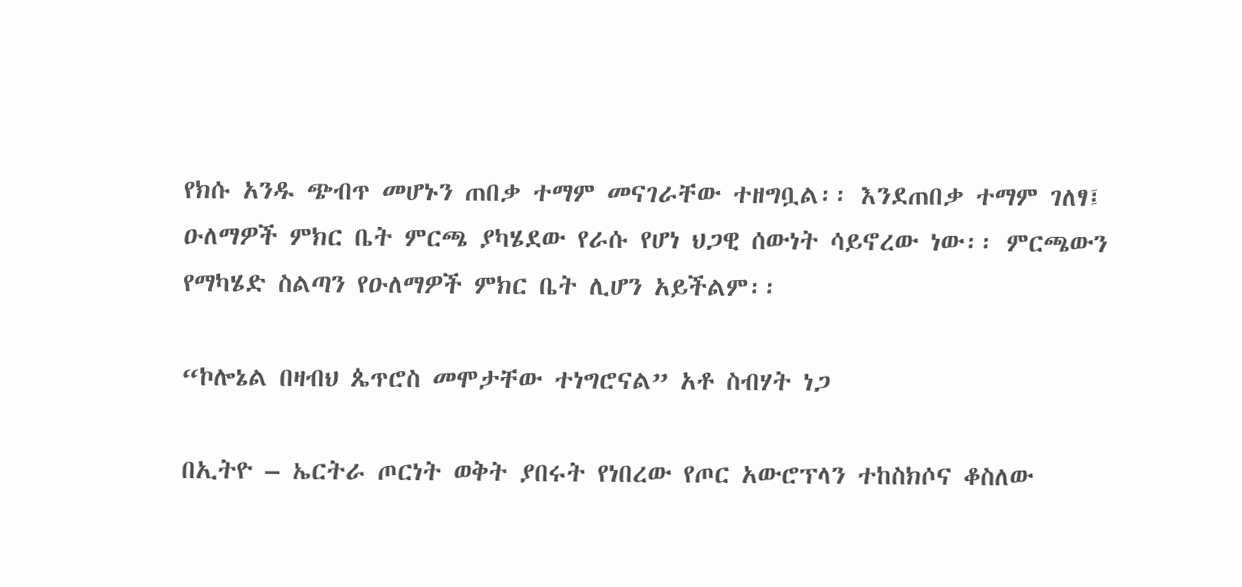የክሱ አንዱ ጭብጥ መሆኑን ጠበቃ ተማም መናገራቸው ተዘግቧል፡፡ እንደጠበቃ ተማም ገለፃ፤ ዑለማዎች ምክር ቤት ምርጫ ያካሄደው የራሱ የሆነ ህጋዊ ሰውነት ሳይኖረው ነው፡፡ ምርጫውን የማካሄድ ስልጣን የዑለማዎች ምክር ቤት ሊሆን አይችልም፡፡

“ኮሎኔል በዛብህ ጴጥሮስ መሞታቸው ተነግሮናል” አቶ ስብሃት ነጋ

በኢትዮ – ኤርትራ ጦርነት ወቅት ያበሩት የነበረው የጦር አውሮፕላን ተከስክሶና ቆስለው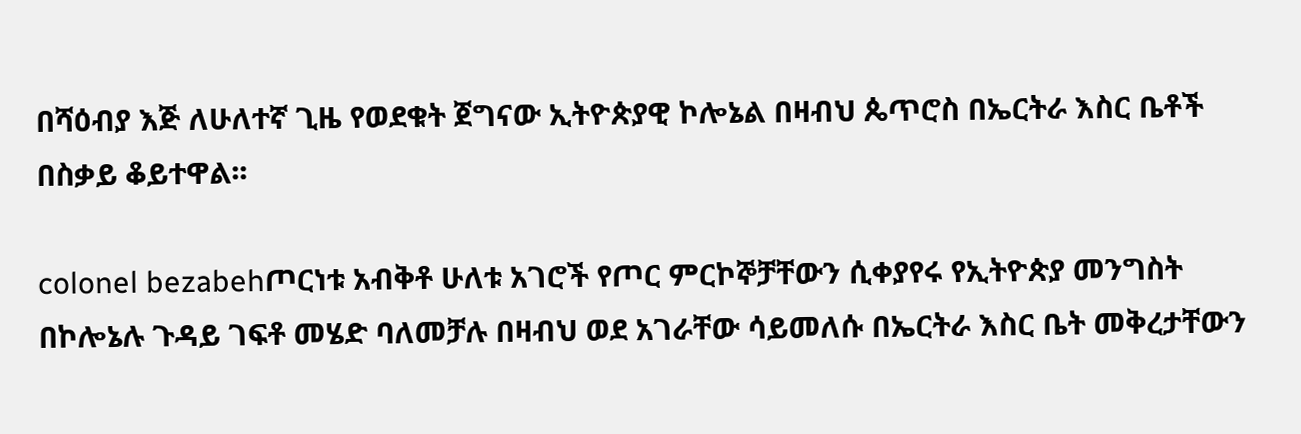በሻዕብያ እጅ ለሁለተኛ ጊዜ የወደቁት ጀግናው ኢትዮጵያዊ ኮሎኔል በዛብህ ጴጥሮስ በኤርትራ እስር ቤቶች በስቃይ ቆይተዋል፡፡

colonel bezabehጦርነቱ አብቅቶ ሁለቱ አገሮች የጦር ምርኮኞቻቸውን ሲቀያየሩ የኢትዮጵያ መንግስት በኮሎኔሉ ጉዳይ ገፍቶ መሄድ ባለመቻሉ በዛብህ ወደ አገራቸው ሳይመለሱ በኤርትራ እስር ቤት መቅረታቸውን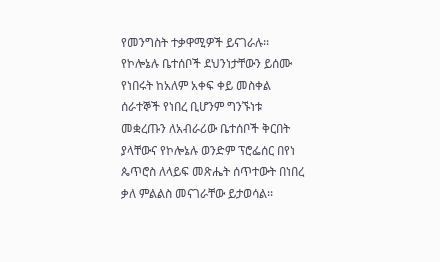የመንግስት ተቃዋሚዎች ይናገራሉ፡፡
የኮሎኔሉ ቤተሰቦች ደህንነታቸውን ይሰሙ የነበሩት ከአለም አቀፍ ቀይ መስቀል ሰራተኞች የነበረ ቢሆንም ግንኙነቱ መቋረጡን ለአብራሪው ቤተሰቦች ቅርበት ያላቸውና የኮሎኔሉ ወንድም ፕሮፌሰር በየነ ጴጥሮስ ለላይፍ መጽሔት ሰጥተውት በነበረ ቃለ ምልልስ መናገራቸው ይታወሳል፡፡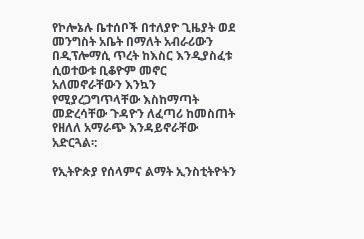የኮሎኔሉ ቤተሰቦች በተለያዮ ጊዜያት ወደ መንግስት አቤት በማለት አብራሪውን በዲፕሎማሲ ጥረት ከእስር እንዲያስፈቱ ሲወተውቱ ቢቆዮም መኖር አለመኖራቸውን እንኳን የሚያረጋግጥላቸው እስከማጣት መድረሳቸው ጉዳዮን ለፈጣሪ ከመስጠት የዘለለ አማራጭ እንዳይኖራቸው አድርጓል፡:

የኢትዮጵያ የሰላምና ልማት ኢንስቲትዮትን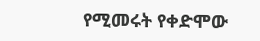የሚመሩት የቀድሞው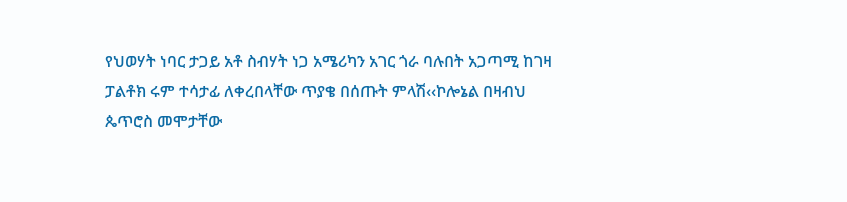የህወሃት ነባር ታጋይ አቶ ስብሃት ነጋ አሜሪካን አገር ጎራ ባሉበት አጋጣሚ ከገዛ ፓልቶክ ሩም ተሳታፊ ለቀረበላቸው ጥያቄ በሰጡት ምላሽ‹‹ኮሎኔል በዛብህ ጴጥሮስ መሞታቸው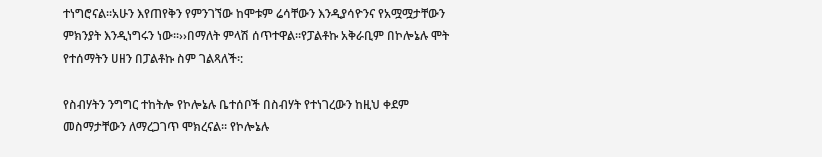ተነግሮናል፡፡አሁን እየጠየቅን የምንገኘው ከሞቱም ሬሳቸውን እንዲያሳዮንና የአሟሟታቸውን ምክንያት እንዲነግሩን ነው፡፡››በማለት ምላሽ ሰጥተዋል፡፡የፓልቶኩ አቅራቢም በኮሎኔሉ ሞት የተሰማትን ሀዘን በፓልቶኩ ስም ገልጻለች፡:

የስብሃትን ንግግር ተከትሎ የኮሎኔሉ ቤተሰቦች በስብሃት የተነገረውን ከዚህ ቀደም መስማታቸውን ለማረጋገጥ ሞክረናል፡፡ የኮሎኔሉ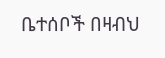ቤተሰቦች በዛብህ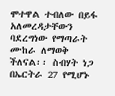ሞተዋል ተብለው በይፋ አለመረዳታቸውን ባደረግነው የማጣራት ሙከራ ለማወቅ ችለናል፡፡ ስብሃት ነጋ በኤርትራ 27 የሚሆኑ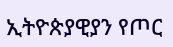ኢትዮጵያዊያን የጦር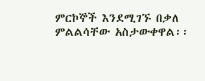ምርኮኞች እንደሚገኙ በቃለ ምልልሳቸው አስታውቀዋል፡፡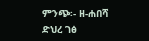ምንጭ፡- ዘ-ሐበሻ ድህረ ገፅ